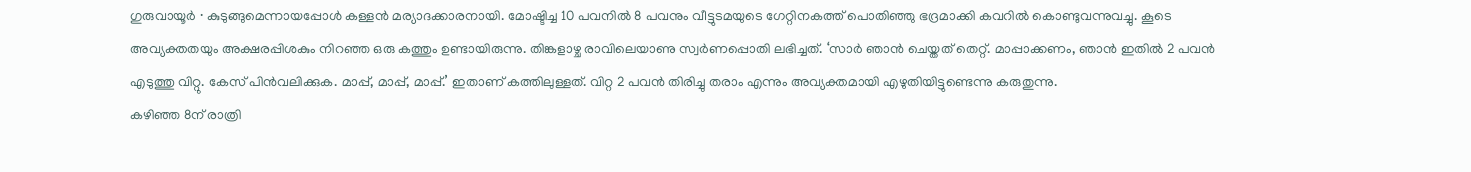ഗുരുവായൂർ ∙ കുടുങ്ങുമെന്നായപ്പോൾ കള്ളൻ മര്യാദക്കാരനായി. മോഷ്ടിച്ച 10 പവനിൽ 8 പവനും വീട്ടുടമയുടെ ഗേറ്റിനകത്ത് പൊതിഞ്ഞു ഭദ്രമാക്കി കവറിൽ കൊണ്ടുവന്നുവച്ചു. കൂടെ അവ്യക്തതയും അക്ഷരപ്പിശകും നിറഞ്ഞ ഒരു കത്തും ഉണ്ടായിരുന്നു. തിങ്കളാഴ്ച രാവിലെയാണു സ്വർണപ്പൊതി ലഭിച്ചത്. ‘സാർ ഞാൻ ചെയ്തത് തെറ്റ്. മാപ്പാക്കണം, ഞാൻ ഇതിൽ 2 പവൻ എടുത്തു വിറ്റു. കേസ് പിൻവലിക്കുക. മാപ്പ്, മാപ്പ്, മാപ്പ്.’ ഇതാണ് കത്തിലുള്ളത്. വിറ്റ 2 പവൻ തിരിച്ചു തരാം എന്നും അവ്യക്തമായി എഴുതിയിട്ടുണ്ടെന്നു കരുതുന്നു.
കഴിഞ്ഞ 8ന് രാത്രി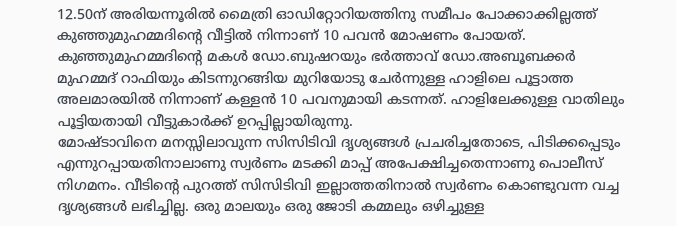12.50ന് അരിയന്നൂരിൽ മൈത്രി ഓഡിറ്റോറിയത്തിനു സമീപം പോക്കാക്കില്ലത്ത് കുഞ്ഞുമുഹമ്മദിന്റെ വീട്ടിൽ നിന്നാണ് 10 പവൻ മോഷണം പോയത്. കുഞ്ഞുമുഹമ്മദിന്റെ മകൾ ഡോ.ബുഷറയും ഭർത്താവ് ഡോ.അബൂബക്കർ മുഹമ്മദ് റാഫിയും കിടന്നുറങ്ങിയ മുറിയോടു ചേർന്നുള്ള ഹാളിലെ പൂട്ടാത്ത അലമാരയിൽ നിന്നാണ് കള്ളൻ 10 പവനുമായി കടന്നത്. ഹാളിലേക്കുള്ള വാതിലും പൂട്ടിയതായി വീട്ടുകാർക്ക് ഉറപ്പില്ലായിരുന്നു.
മോഷ്ടാവിനെ മനസ്സിലാവുന്ന സിസിടിവി ദൃശ്യങ്ങൾ പ്രചരിച്ചതോടെ, പിടിക്കപ്പെടും എന്നുറപ്പായതിനാലാണു സ്വർണം മടക്കി മാപ്പ് അപേക്ഷിച്ചതെന്നാണു പൊലീസ് നിഗമനം. വീടിന്റെ പുറത്ത് സിസിടിവി ഇല്ലാത്തതിനാൽ സ്വർണം കൊണ്ടുവന്ന വച്ച ദൃശ്യങ്ങൾ ലഭിച്ചില്ല. ഒരു മാലയും ഒരു ജോടി കമ്മലും ഒഴിച്ചുള്ള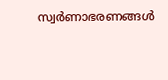സ്വർണാഭരണങ്ങൾ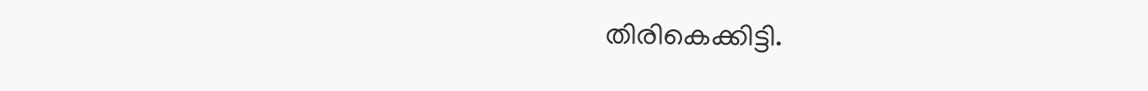തിരികെക്കിട്ടി.